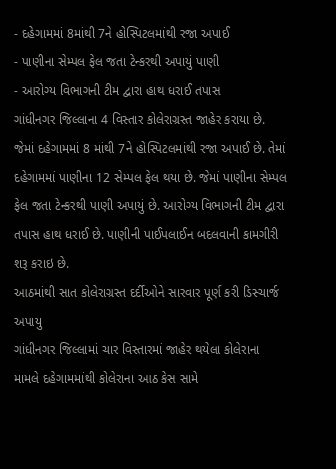- દહેગામમાં 8માંથી 7ને હોસ્પિટલમાંથી રજા અપાઈ
- પાણીના સેમ્પલ ફેલ જતા ટેન્કરથી અપાયું પાણી
- આરોગ્ય વિભાગની ટીમ દ્વારા હાથ ધરાઈ તપાસ
ગાંધીનગર જિલ્લાના 4 વિસ્તાર કોલેરાગ્રસ્ત જાહેર કરાયા છે. જેમાં દહેગામમાં 8 માંથી 7ને હોસ્પિટલમાંથી રજા અપાઈ છે. તેમાં દહેગામમાં પાણીના 12 સેમ્પલ ફેલ થયા છે. જેમાં પાણીના સેમ્પલ ફેલ જતા ટેન્કરથી પાણી અપાયું છે. આરોગ્ય વિભાગની ટીમ દ્વારા તપાસ હાથ ધરાઈ છે. પાણીની પાઈપલાઈન બદલવાની કામગીરી શરૂ કરાઇ છે.
આઠમાંથી સાત કોલેરાગ્રસ્ત દર્દીઓને સારવાર પૂર્ણ કરી ડિસ્ચાર્જ અપાયુ
ગાંધીનગર જિલ્લામાં ચાર વિસ્તારમાં જાહેર થયેલા કોલેરાના મામલે દહેગામમાંથી કોલેરાના આઠ કેસ સામે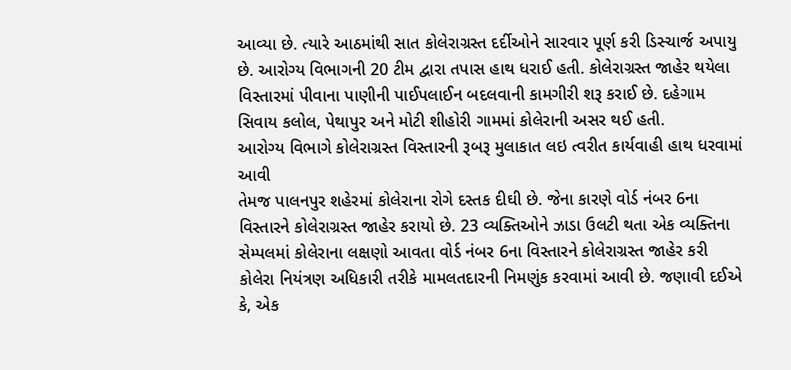આવ્યા છે. ત્યારે આઠમાંથી સાત કોલેરાગ્રસ્ત દર્દીઓને સારવાર પૂર્ણ કરી ડિસ્ચાર્જ અપાયુ છે. આરોગ્ય વિભાગની 20 ટીમ દ્વારા તપાસ હાથ ધરાઈ હતી. કોલેરાગ્રસ્ત જાહેર થયેલા વિસ્તારમાં પીવાના પાણીની પાઈપલાઈન બદલવાની કામગીરી શરૂ કરાઈ છે. દહેગામ સિવાય કલોલ, પેથાપુર અને મોટી શીહોરી ગામમાં કોલેરાની અસર થઈ હતી.
આરોગ્ય વિભાગે કોલેરાગ્રસ્ત વિસ્તારની રૂબરૂ મુલાકાત લઇ ત્વરીત કાર્યવાહી હાથ ધરવામાં આવી
તેમજ પાલનપુર શહેરમાં કોલેરાના રોગે દસ્તક દીઘી છે. જેના કારણે વોર્ડ નંબર 6ના વિસ્તારને કોલેરાગ્રસ્ત જાહેર કરાયો છે. 23 વ્યક્તિઓને ઝાડા ઉલટી થતા એક વ્યક્તિના સેમ્પલમાં કોલેરાના લક્ષણો આવતા વોર્ડ નંબર 6ના વિસ્તારને કોલેરાગ્રસ્ત જાહેર કરી કોલેરા નિયંત્રણ અધિકારી તરીકે મામલતદારની નિમણુંક કરવામાં આવી છે. જણાવી દઈએ કે, એક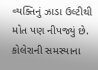વ્યક્તિનું ઝાડા ઉલ્ટીથી મોત પણ નીપજ્યું છે. કોલેરાની સમસ્યાના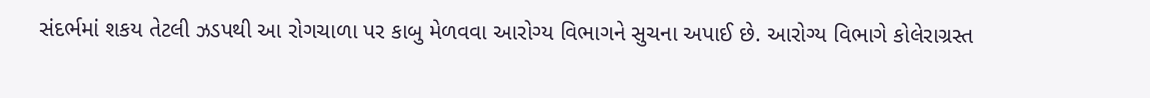સંદર્ભમાં શકય તેટલી ઝડપથી આ રોગચાળા પર કાબુ મેળવવા આરોગ્ય વિભાગને સુચના અપાઈ છે. આરોગ્ય વિભાગે કોલેરાગ્રસ્ત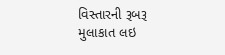વિસ્તારની રૂબરૂ મુલાકાત લઇ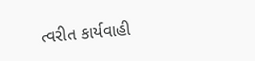ત્વરીત કાર્યવાહી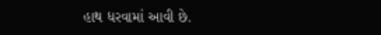હાથ ધરવામાં આવી છે.